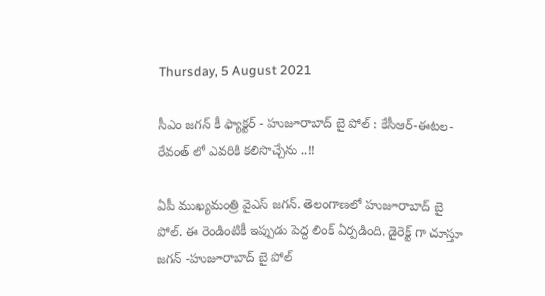Thursday, 5 August 2021

సీఎం జగన్ కీ ఫ్యాక్టర్ - హుజూరాబాద్ బై పోల్ : కేసీఆర్-ఈటల- రేవంత్ లో ఎవరికి కలిసొచ్చేను ..!!

ఏపీ ముఖ్యమంత్రి వైఎస్ జగన్. తెలంగాణలో హుజూరాబాద్ బై పోల్. ఈ రెండింటికీ ఇప్పుడు పెద్ద లింక్ ఏర్పడింది. డైరెక్ట్ గా చూస్తూ జగన్ -హుజూరాబాద్ బై పోల్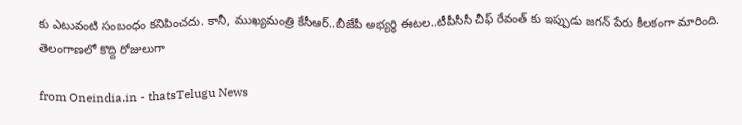కు ఎటువంటి సంబంధం కనిపించదు. కానీ, ముఖ్యమంత్రి కేసీఆర్..బీజేపీ అభ్యర్ధి ఈటల..టీపీసీసీ చీఫ్ రేవంత్ కు ఇప్పుడు జగన్ పేరు కీలకంగా మారింది. తెలంగాణలో కొద్ది రోజులుగా

from Oneindia.in - thatsTelugu News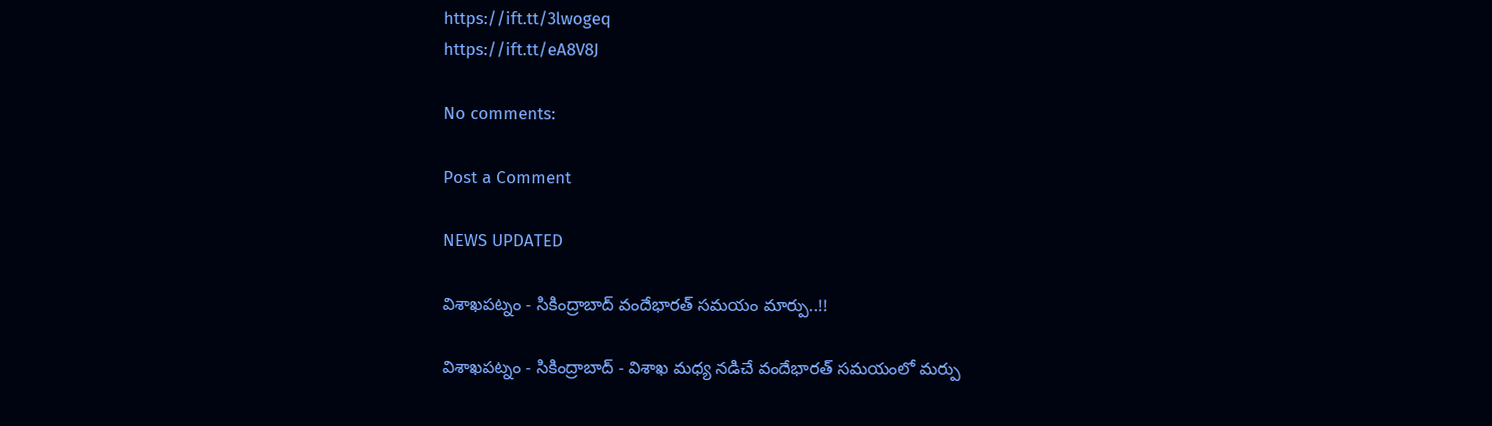https://ift.tt/3lwogeq
https://ift.tt/eA8V8J

No comments:

Post a Comment

NEWS UPDATED

విశాఖపట్నం - సికింద్రాబాద్ వందేభారత్ సమయం మార్పు..!!

విశాఖపట్నం - సికింద్రాబాద్ - విశాఖ మధ్య నడిచే వందేభారత్ సమయంలో మర్పు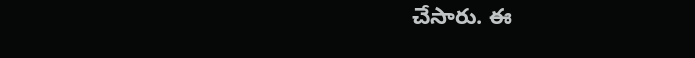చేసారు. ఈ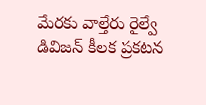మేరకు వాల్తేరు రైల్వే డివిజన్ కీలక ప్రకటన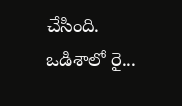చేసింది. ఒడిశాలో రై...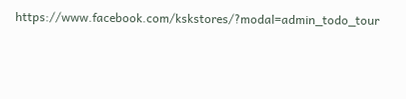https://www.facebook.com/kskstores/?modal=admin_todo_tour